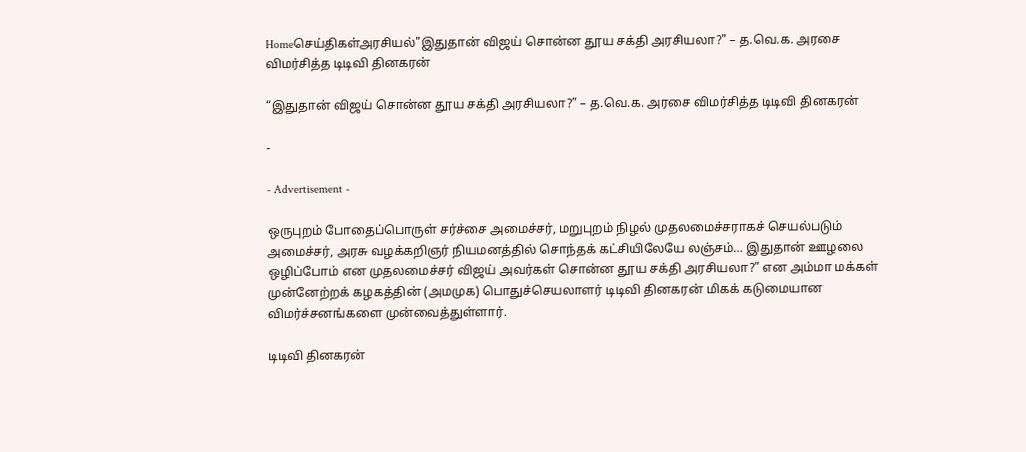Homeசெய்திகள்அரசியல்"இதுதான் விஜய் சொன்ன தூய சக்தி அரசியலா?" – த.வெ.க. அரசை விமர்சித்த டிடிவி தினகரன்

“இதுதான் விஜய் சொன்ன தூய சக்தி அரசியலா?” – த.வெ.க. அரசை விமர்சித்த டிடிவி தினகரன்

-

- Advertisement -

ஒருபுறம் போதைப்பொருள் சர்ச்சை அமைச்சர், மறுபுறம் நிழல் முதலமைச்சராகச் செயல்படும் அமைச்சர், அரசு வழக்கறிஞர் நியமனத்தில் சொந்தக் கட்சியிலேயே லஞ்சம்… இதுதான் ஊழலை ஒழிப்போம் என முதலமைச்சர் விஜய் அவர்கள் சொன்ன தூய சக்தி அரசியலா?” என அம்மா மக்கள் முன்னேற்றக் கழகத்தின் (அமமுக) பொதுச்செயலாளர் டிடிவி தினகரன் மிகக் கடுமையான விமர்ச்சனங்களை முன்வைத்துள்ளார்.

டிடிவி தினகரன்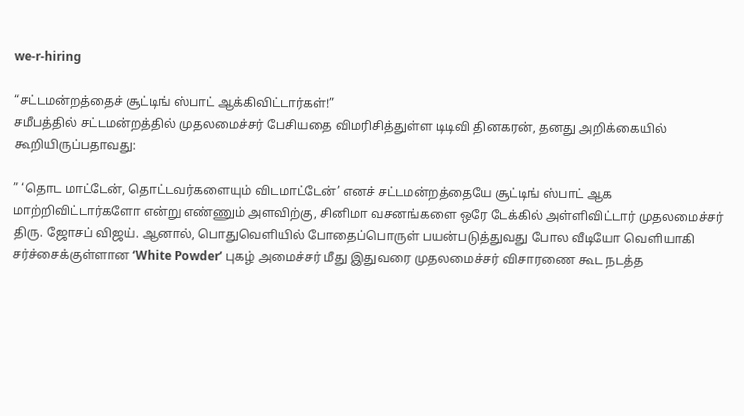we-r-hiring

“சட்டமன்றத்தைச் சூட்டிங் ஸ்பாட் ஆக்கிவிட்டார்கள்!”
சமீபத்தில் சட்டமன்றத்தில் முதலமைச்சர் பேசியதை விமரிசித்துள்ள டிடிவி தினகரன், தனது அறிக்கையில் கூறியிருப்பதாவது:

” ‘தொட மாட்டேன், தொட்டவர்களையும் விடமாட்டேன்’ எனச் சட்டமன்றத்தையே சூட்டிங் ஸ்பாட் ஆக மாற்றிவிட்டார்களோ என்று எண்ணும் அளவிற்கு, சினிமா வசனங்களை ஒரே டேக்கில் அள்ளிவிட்டார் முதலமைச்சர் திரு. ஜோசப் விஜய். ஆனால், பொதுவெளியில் போதைப்பொருள் பயன்படுத்துவது போல வீடியோ வெளியாகி சர்ச்சைக்குள்ளான ‘White Powder’ புகழ் அமைச்சர் மீது இதுவரை முதலமைச்சர் விசாரணை கூட நடத்த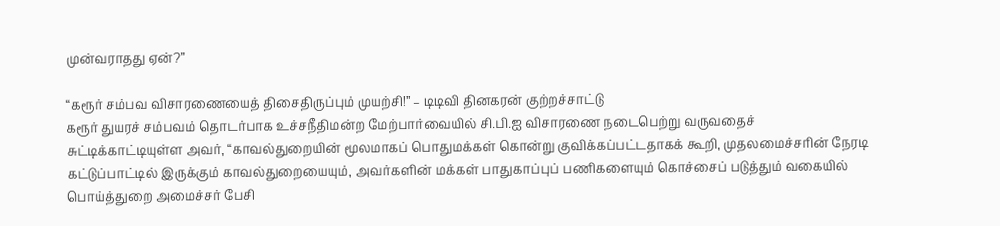முன்வராதது ஏன்?”

“கரூர் சம்பவ விசாரணையைத் திசைதிருப்பும் முயற்சி!” – டிடிவி தினகரன் குற்றச்சாட்டு
கரூர் துயரச் சம்பவம் தொடர்பாக உச்சநீதிமன்ற மேற்பார்வையில் சி.பி.ஐ விசாரணை நடைபெற்று வருவதைச் சுட்டிக்காட்டியுள்ள அவர், “காவல்துறையின் மூலமாகப் பொதுமக்கள் கொன்று குவிக்கப்பட்டதாகக் கூறி, முதலமைச்சரின் நேரடி கட்டுப்பாட்டில் இருக்கும் காவல்துறையையும், அவர்களின் மக்கள் பாதுகாப்புப் பணிகளையும் கொச்சைப் படுத்தும் வகையில் பொய்த்துறை அமைச்சர் பேசி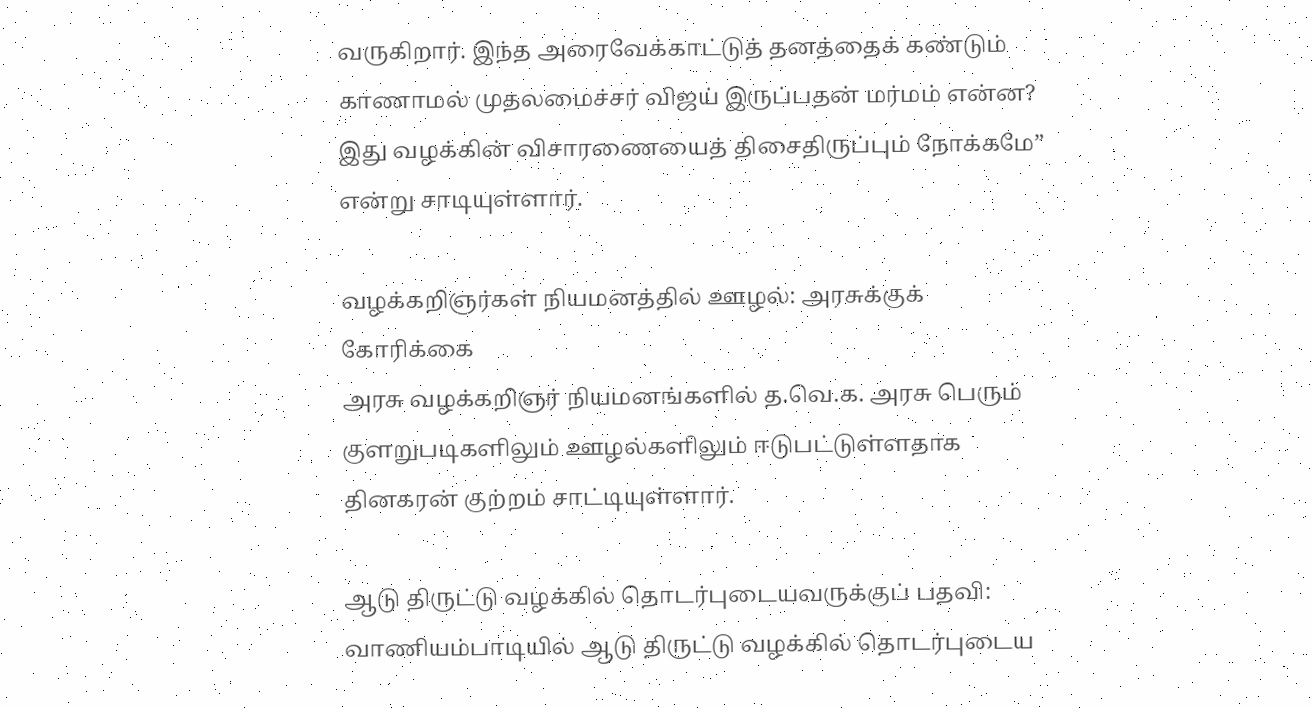வருகிறார். இந்த அரைவேக்காட்டுத் தனத்தைக் கண்டும் காணாமல் முதலமைச்சர் விஜய் இருப்பதன் மர்மம் என்ன? இது வழக்கின் விசாரணையைத் திசைதிருப்பும் நோக்கமே” என்று சாடியுள்ளார்.

வழக்கறிஞர்கள் நியமனத்தில் ஊழல்: அரசுக்குக் கோரிக்கை
அரசு வழக்கறிஞர் நியமனங்களில் த.வெ.க. அரசு பெரும் குளறுபடிகளிலும் ஊழல்களிலும் ஈடுபட்டுள்ளதாக தினகரன் குற்றம் சாட்டியுள்ளார்.

ஆடு திருட்டு வழக்கில் தொடர்புடையவருக்குப் பதவி: வாணியம்பாடியில் ஆடு திருட்டு வழக்கில் தொடர்புடைய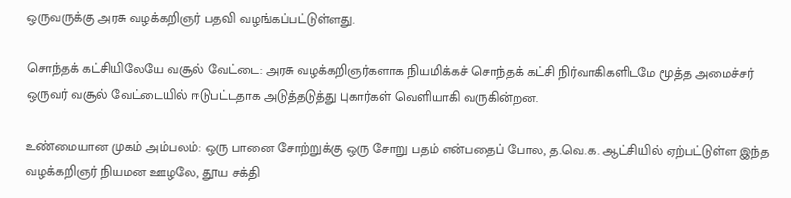ஒருவருக்கு அரசு வழக்கறிஞர் பதவி வழங்கப்பட்டுள்ளது.

சொந்தக் கட்சியிலேயே வசூல் வேட்டை: அரசு வழக்கறிஞர்களாக நியமிக்கச் சொந்தக் கட்சி நிர்வாகிகளிடமே மூத்த அமைச்சர் ஒருவர் வசூல் வேட்டையில் ஈடுபட்டதாக அடுத்தடுத்து புகார்கள் வெளியாகி வருகின்றன.

உண்மையான முகம் அம்பலம்: ஒரு பானை சோற்றுக்கு ஒரு சோறு பதம் என்பதைப் போல, த.வெ.க. ஆட்சியில் ஏற்பட்டுள்ள இந்த வழக்கறிஞர் நியமன ஊழலே, தூய சக்தி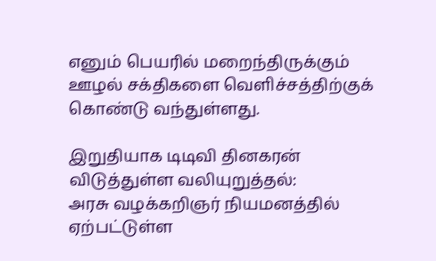எனும் பெயரில் மறைந்திருக்கும் ஊழல் சக்திகளை வெளிச்சத்திற்குக் கொண்டு வந்துள்ளது.

இறுதியாக டிடிவி தினகரன் விடுத்துள்ள வலியுறுத்தல்:
அரசு வழக்கறிஞர் நியமனத்தில் ஏற்பட்டுள்ள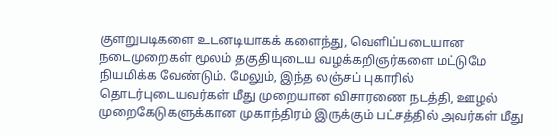குளறுபடிகளை உடனடியாகக் களைந்து, வெளிப்படையான நடைமுறைகள் மூலம் தகுதியுடைய வழக்கறிஞர்களை மட்டுமே நியமிக்க வேண்டும். மேலும், இந்த லஞ்சப் புகாரில் தொடர்புடையவர்கள் மீது முறையான விசாரணை நடத்தி, ஊழல் முறைகேடுகளுக்கான முகாந்திரம் இருக்கும் பட்சத்தில் அவர்கள் மீது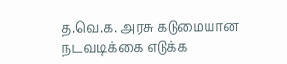த.வெ.க. அரசு கடுமையான நடவடிக்கை எடுக்க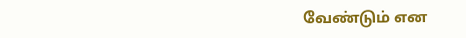வேண்டும் என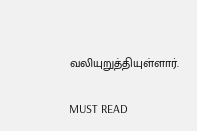வலியுறுத்தியுள்ளார்.

MUST READ